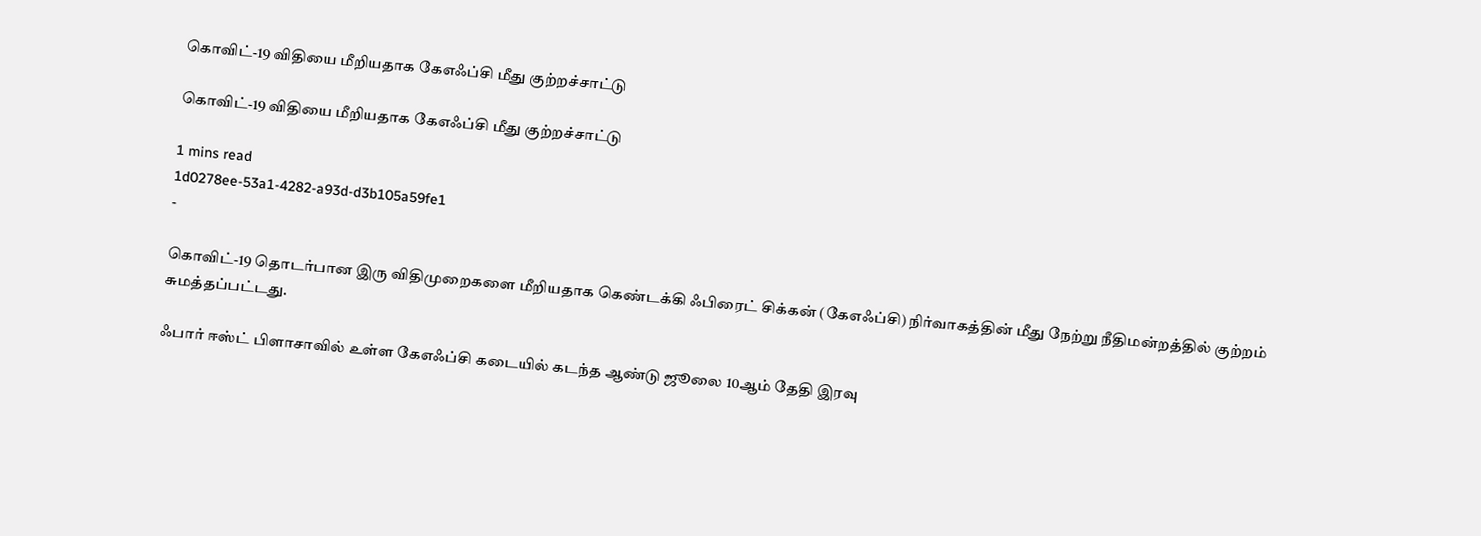கொவிட்-19 விதியை மீறியதாக கேஎஃப்சி மீது குற்றச்சாட்டு

கொவிட்-19 விதியை மீறியதாக கேஎஃப்சி மீது குற்றச்சாட்டு

1 mins read
1d0278ee-53a1-4282-a93d-d3b105a59fe1
-

கொவிட்-19 தொடர்பான இரு விதிமுறைகளை மீறியதாக கெண்டக்கி ஃபிரைட் சிக்கன் (கேஎஃப்சி) நிர்வாகத்தின் மீது நேற்று நீதிமன்றத்தில் குற்றம் சுமத்தப்பட்டது.

ஃபார் ஈஸ்ட் பிளாசாவில் உள்ள கேஎஃப்சி கடையில் கடந்த ஆண்டு ஜூலை 10ஆம் தேதி இரவு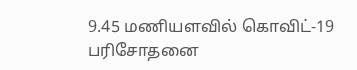9.45 மணியளவில் கொவிட்-19 பரிசோதனை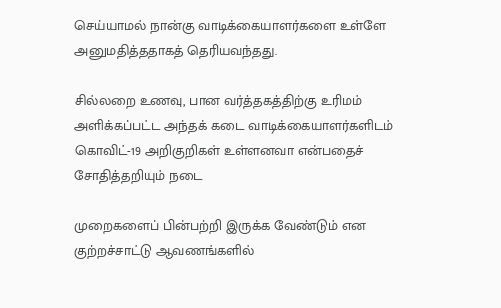செய்யாமல் நான்கு வாடிக்கையாளர்களை உள்ளே அனுமதித்ததாகத் தெரியவந்தது.

சில்லறை உணவு, பான வர்த்தகத்திற்கு உரிமம் அளிக்கப்பட்ட அந்தக் கடை வாடிக்கையாளர்களிடம் கொவிட்-19 அறிகுறிகள் உள்ளனவா என்பதைச் சோதித்தறியும் நடை

முறைகளைப் பின்பற்றி இருக்க வேண்டும் என குற்றச்சாட்டு ஆவணங்களில்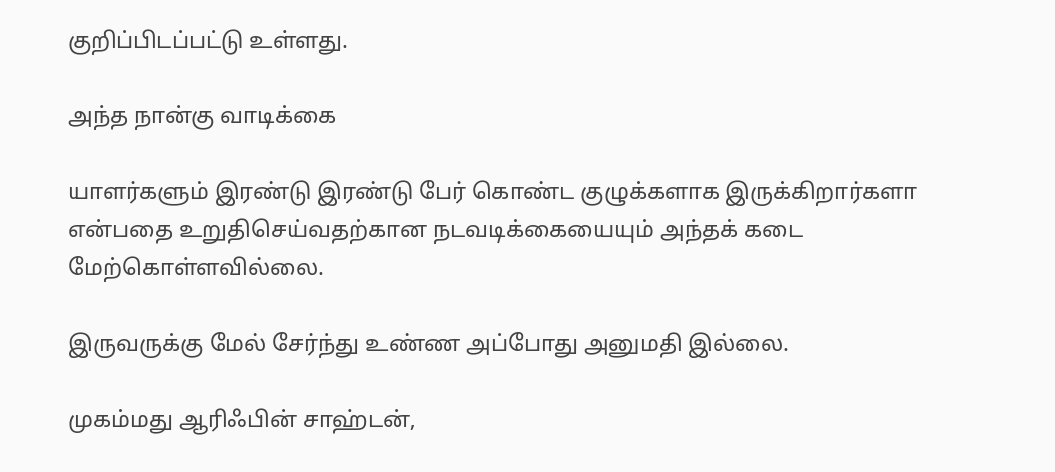குறிப்பிடப்பட்டு உள்ளது.

அந்த நான்கு வாடிக்கை

யாளர்களும் இரண்டு இரண்டு பேர் கொண்ட குழுக்களாக இருக்கிறார்களா என்பதை உறுதிசெய்வதற்கான நடவடிக்கையையும் அந்தக் கடை மேற்கொள்ளவில்லை.

இருவருக்கு மேல் சேர்ந்து உண்ண அப்போது அனுமதி இல்லை.

முகம்மது ஆரிஃபின் சாஹ்டன்,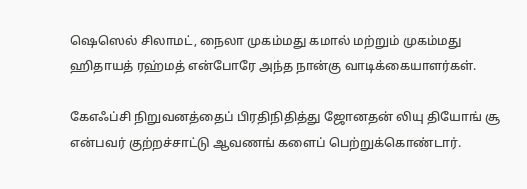ஷெஸெல் சிலாமட், நைலா முகம்மது கமால் மற்றும் முகம்மது ஹிதாயத் ரஹ்மத் என்போரே அந்த நான்கு வாடிக்கையாளர்கள்.

கேஎஃப்சி நிறுவனத்தைப் பிரதிநிதித்து ஜோனதன் லியு தியோங் சூ என்பவர் குற்றச்சாட்டு ஆவணங் களைப் பெற்றுக்கொண்டார்.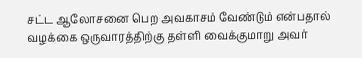சட்ட ஆலோசனை பெற அவகாசம் வேண்டும் என்பதால் வழக்கை ஒருவாரத்திற்கு தள்ளி வைக்குமாறு அவர்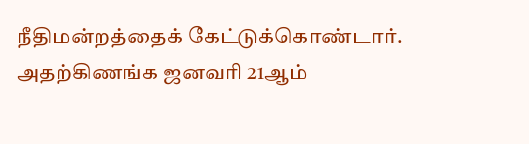நீதிமன்றத்தைக் கேட்டுக்கொண்டார். அதற்கிணங்க ஜனவரி 21ஆம்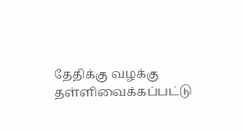தேதிக்கு வழக்கு தள்ளிவைக்கப்பட்டு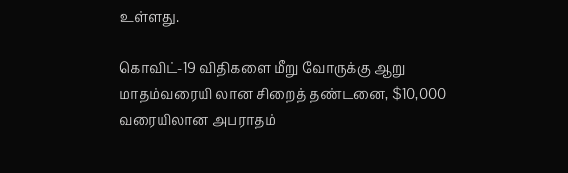உள்ளது.

கொவிட்-19 விதிகளை மீறு வோருக்கு ஆறு மாதம்வரையி லான சிறைத் தண்டனை, $10,000 வரையிலான அபராதம்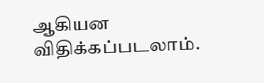ஆகியன விதிக்கப்படலாம்.